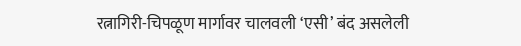रत्नागिरी-चिपळूण मार्गावर चालवली ‘एसी’ बंद असलेली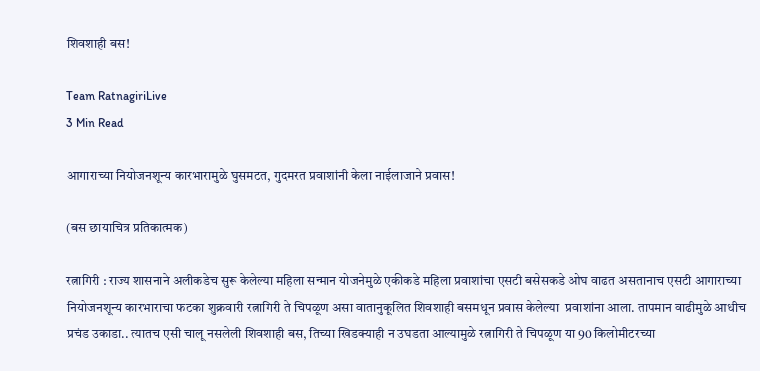शिवशाही बस!

Team RatnagiriLive
3 Min Read

आगाराच्या नियोजनशून्य कारभारामुळे घुसमटत, गुदमरत प्रवाशांनी केला नाईलाजाने प्रवास!

(बस छायाचित्र प्रतिकात्मक)

रत्नागिरी : राज्य शासनाने अलीकडेच सुरू केलेल्या महिला सन्मान योजनेमुळे एकीकडे महिला प्रवाशांचा एसटी बसेसकडे ओघ वाढत असतानाच एसटी आगाराच्या नियोजनशून्य कारभाराचा फटका शुक्रवारी रत्नागिरी ते चिपळूण असा वातानुकूलित शिवशाही बसमधून प्रवास केलेल्या  प्रवाशांना आला. तापमान वाढीमुळे आधीच प्रचंड उकाडा.. त्यातच एसी चालू नसलेली शिवशाही बस, तिच्या खिडक्याही न उघडता आल्यामुळे रत्नागिरी ते चिपळूण या 90 किलोमीटरच्या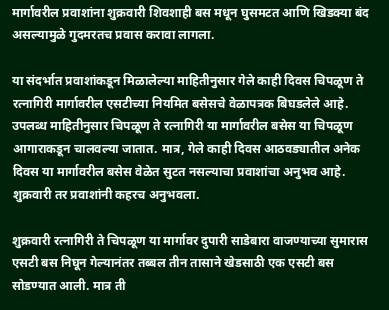मार्गावरील प्रवाशांना शुक्रवारी शिवशाही बस मधून घुसमटत आणि खिडक्या बंद असल्यामुळे गुदमरतच प्रवास करावा लागला.

या संदर्भात प्रवाशांकडून मिळालेल्या माहितीनुसार गेले काही दिवस चिपळूण ते रत्नागिरी मार्गावरील एसटीच्या नियमित बसेसचे वेळापत्रक बिघडलेले आहे. उपलब्ध माहितीनुसार चिपळूण ते रत्नागिरी या मार्गावरील बसेस या चिपळूण आगाराकडून चालवल्या जातात. मात्र, गेले काही दिवस आठवड्यातील अनेक दिवस या मार्गावरील बसेस वेळेत सुटत नसल्याचा प्रवाशांचा अनुभव आहे. शुक्रवारी तर प्रवाशांनी कहरच अनुभवला.

शुक्रवारी रत्नागिरी ते चिपळूण या मार्गावर दुपारी साडेबारा वाजण्याच्या सुमारास एसटी बस निघून गेल्यानंतर तब्बल तीन तासाने खेडसाठी एक एसटी बस सोडण्यात आली. मात्र ती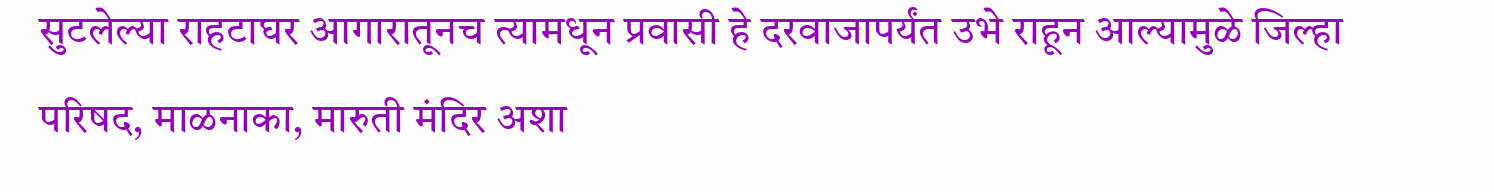सुटलेल्या राहटाघर आगारातूनच त्यामधून प्रवासी हे दरवाजापर्यंत उभे राहून आल्यामुळे जिल्हा परिषद, माळनाका, मारुती मंदिर अशा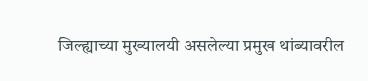जिल्ह्याच्या मुख्यालयी असलेल्या प्रमुख थांब्यावरील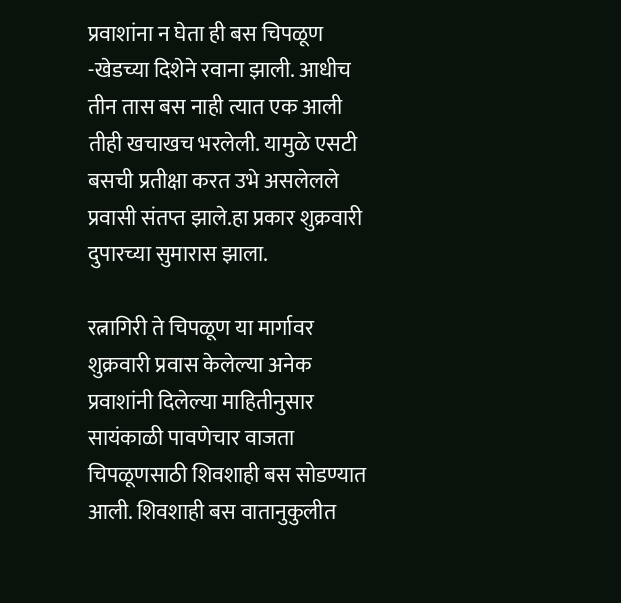प्रवाशांना न घेता ही बस चिपळूण -खेडच्या दिशेने रवाना झाली. आधीच तीन तास बस नाही त्यात एक आली तीही खचाखच भरलेली. यामुळे एसटी बसची प्रतीक्षा करत उभे असलेलले प्रवासी संतप्त झाले.हा प्रकार शुक्रवारी दुपारच्या सुमारास झाला.

रत्नागिरी ते चिपळूण या मार्गावर शुक्रवारी प्रवास केलेल्या अनेक प्रवाशांनी दिलेल्या माहितीनुसार सायंकाळी पावणेचार वाजता चिपळूणसाठी शिवशाही बस सोडण्यात आली. शिवशाही बस वातानुकुलीत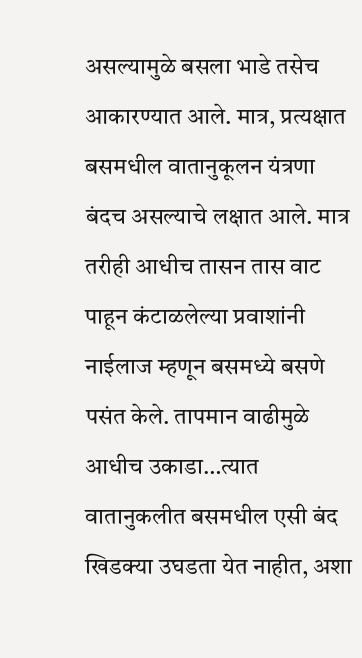असल्यामुळे बसला भाडे तसेच आकारण्यात आले. मात्र, प्रत्यक्षात बसमधील वातानुकूलन यंत्रणा बंदच असल्याचे लक्षात आले. मात्र तरीही आधीच तासन तास वाट पाहून कंटाळलेल्या प्रवाशांनी नाईलाज म्हणून बसमध्ये बसणे पसंत केले. तापमान वाढीमुळे आधीच उकाडा…त्यात वातानुकलीत बसमधील एसी बंद खिडक्या उघडता येत नाहीत, अशा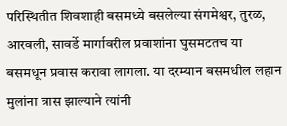परिस्थितीत शिवशाही बसमध्ये बसलेल्या संगमेश्वर, तुरळ, आरवली, सावर्डे मार्गावरील प्रवाशांना घुसमटतच या बसमधून प्रवास करावा लागला. या दरम्यान बसमधील लहान मुलांना त्रास झाल्याने त्यांनी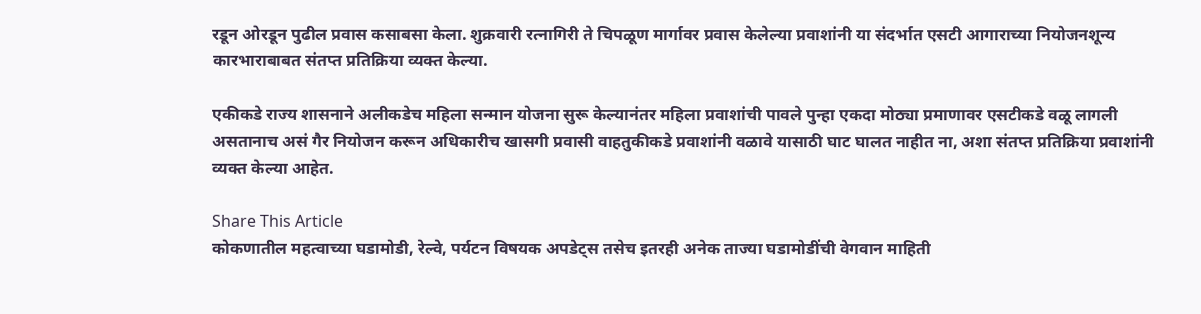रडून ओरडून पुढील प्रवास कसाबसा केला. शुक्रवारी रत्नागिरी ते चिपळूण मार्गावर प्रवास केलेल्या प्रवाशांनी या संदर्भात एसटी आगाराच्या नियोजनशून्य कारभाराबाबत संतप्त प्रतिक्रिया व्यक्त केल्या.

एकीकडे राज्य शासनाने अलीकडेच महिला सन्मान योजना सुरू केल्यानंतर महिला प्रवाशांची पावले पुन्हा एकदा मोठ्या प्रमाणावर एसटीकडे वळू लागली असतानाच असं गैर नियोजन करून अधिकारीच खासगी प्रवासी वाहतुकीकडे प्रवाशांनी वळावे यासाठी घाट घालत नाहीत ना, अशा संतप्त प्रतिक्रिया प्रवाशांनी व्यक्त केल्या आहेत.

Share This Article
कोकणातील महत्वाच्या घडामोडी, रेल्वे, पर्यटन विषयक अपडेट्स तसेच इतरही अनेक ताज्या घडामोडींची वेगवान माहिती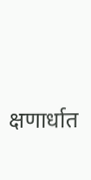क्षणार्धात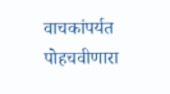वाचकांपर्यत पोहचवीणारा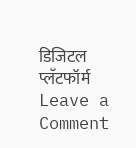डिजिटल प्लॅटफॉर्म
Leave a Comment